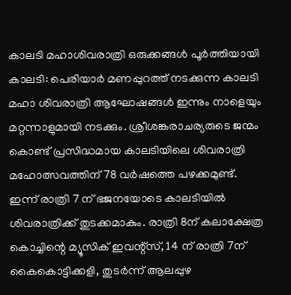കാലടി മഹാശിവരാത്രി ഒരുക്കങ്ങൾ പൂർത്തിയായി
കാലടി: പെരിയാർ മണപ്പുറത്ത് നടക്കുന്ന കാലടി മഹാ ശിവരാത്രി ആഘോഷങ്ങൾ ഇന്നും നാളെയും മറ്റന്നാളുമായി നടക്കും. ശ്രീശങ്കരാചര്യരുടെ ജന്മം കൊണ്ട് പ്രസിദ്ധമായ കാലടിയിലെ ശിവരാത്രി മഹോത്സവത്തിന് 78 വർഷത്തെ പഴക്കമുണ്ട്.
ഇന്ന് രാത്രി 7 ന് ഭജനയോടെ കാലടിയിൽ ശിവരാത്രിക്ക് തുടക്കമാകും. രാത്രി 8ന് കലാക്ഷേത്ര കൊച്ചിന്റെ മ്യൂസിക് ഇവന്റ്സ്, 14 ന് രാത്രി 7ന് കൈകൊട്ടിക്കളി, തുടർന്ന് ആലപ്പുഴ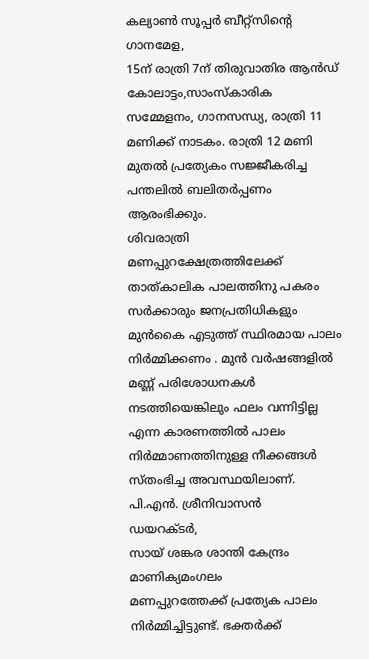കല്യാൺ സൂപ്പർ ബീറ്റ്സിന്റെ ഗാനമേള,
15ന് രാത്രി 7ന് തിരുവാതിര ആൻഡ് കോലാട്ടം,സാംസ്കാരിക സമ്മേളനം, ഗാനസന്ധ്യ, രാത്രി 11 മണിക്ക് നാടകം. രാത്രി 12 മണി മുതൽ പ്രത്യേകം സജ്ജീകരിച്ച പന്തലിൽ ബലിതർപ്പണം ആരംഭിക്കും.
ശിവരാത്രി മണപ്പുറക്ഷേത്രത്തിലേക്ക് താത്കാലിക പാലത്തിനു പകരം സർക്കാരും ജനപ്രതിധികളും മുൻകൈ എടുത്ത് സ്ഥിരമായ പാലം നിർമ്മിക്കണം . മുൻ വർഷങ്ങളിൽ മണ്ണ് പരിശോധനകൾ നടത്തിയെങ്കിലും ഫലം വന്നിട്ടില്ല എന്ന കാരണത്തിൽ പാലം നിർമ്മാണത്തിനുള്ള നീക്കങ്ങൾ സ്തംഭിച്ച അവസ്ഥയിലാണ്.
പി.എൻ. ശ്രീനിവാസൻ
ഡയറക്ടർ,
സായ് ശങ്കര ശാന്തി കേന്ദ്രം
മാണിക്യമംഗലം
മണപ്പുറത്തേക്ക് പ്രത്യേക പാലം നിർമ്മിച്ചിട്ടുണ്ട്. ഭക്തർക്ക്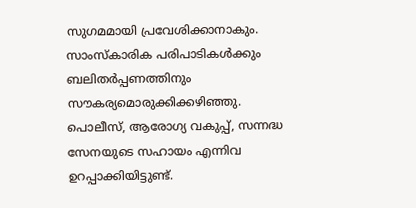സുഗമമായി പ്രവേശിക്കാനാകും. സാംസ്കാരിക പരിപാടികൾക്കും ബലിതർപ്പണത്തിനും സൗകര്യമൊരുക്കിക്കഴിഞ്ഞു. പൊലീസ്, ആരോഗ്യ വകുപ്പ്, സന്നദ്ധ സേനയുടെ സഹായം എന്നിവ ഉറപ്പാക്കിയിട്ടുണ്ട്.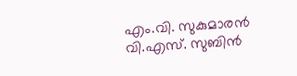എം.വി. സുകുമാരൻ
വി.എസ്. സുബിൻ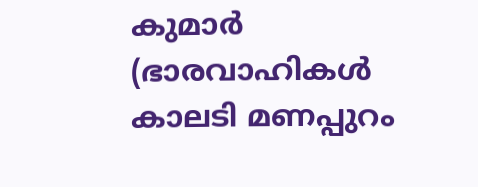കുമാർ
(ഭാരവാഹികൾ
കാലടി മണപ്പുറം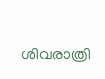ശിവരാത്രി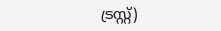ട്രസ്റ്റ്)